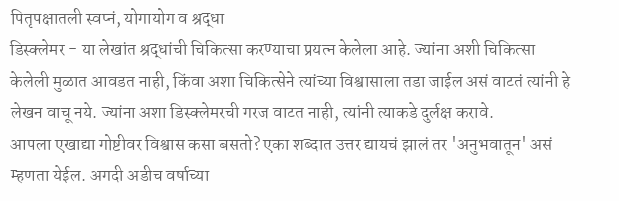पितृपक्षातली स्वप्नं, योगायोग व श्रद्धा
डिस्क्लेमर - या लेखांत श्रद्धांची चिकित्सा करण्याचा प्रयत्न केलेला आहे. ज्यांना अशी चिकित्सा केलेली मुळात आवडत नाही, किंवा अशा चिकित्सेने त्यांच्या विश्वासाला तडा जाईल असं वाटतं त्यांनी हे लेखन वाचू नये. ज्यांना अशा डिस्क्लेमरची गरज वाटत नाही, त्यांनी त्याकडे दुर्लक्ष करावे.
आपला एखाद्या गोष्टीवर विश्वास कसा बसतो? एका शब्दात उत्तर द्यायचं झालं तर 'अनुभवातून' असं म्हणता येईल. अगदी अडीच वर्षाच्या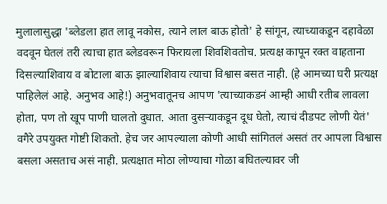मुलालासुद्धा 'ब्लेडला हात लावू नकोस, त्याने लाल बाऊ होतो' हे सांगून, त्याच्याकडून दहावेळा वदवून घेतलं तरी त्याचा हात ब्लेडवरून फिरायला शिवशिवतोच. प्रत्यक्ष कापून रक्त वाहताना दिसल्याशिवाय व बोटाला बाऊ झाल्याशिवाय त्याचा विश्वास बसत नाही. (हे आमच्या घरी प्रत्यक्ष पाहिलेलं आहे. अनुभव आहे!) अनुभवातूनच आपण 'त्याच्याकडनं आम्ही आधी रतीब लावला होता, पण तो खूप पाणी घालतो दुधात. आता दुसऱ्याकडून दूध घेतो, त्याचं दीडपट लोणी येतं' वगैरे उपयुक्त गोष्टी शिकतो. हेच जर आपल्याला कोणी आधी सांगितलं असतं तर आपला विश्वास बसला असताच असं नाही. प्रत्यक्षात मोठा लोण्याचा गोळा बघितल्यावर जी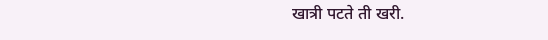खात्री पटते ती खरी.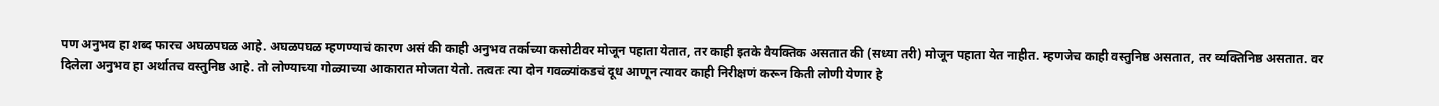पण अनुभव हा शब्द फारच अघळपघळ आहे. अघळपघळ म्हणण्याचं कारण असं की काही अनुभव तर्काच्या कसोटीवर मोजून पहाता येतात, तर काही इतके वैयक्तिक असतात की (सध्या तरी) मोजून पहाता येत नाहीत. म्हणजेच काही वस्तुनिष्ठ असतात, तर व्यक्तिनिष्ठ असतात. वर दिलेला अनुभव हा अर्थातच वस्तुनिष्ठ आहे. तो लोण्याच्या गोळ्याच्या आकारात मोजता येतो. तत्वतः त्या दोन गवळ्यांकडचं दूध आणून त्यावर काही निरीक्षणं करून किती लोणी येणार हे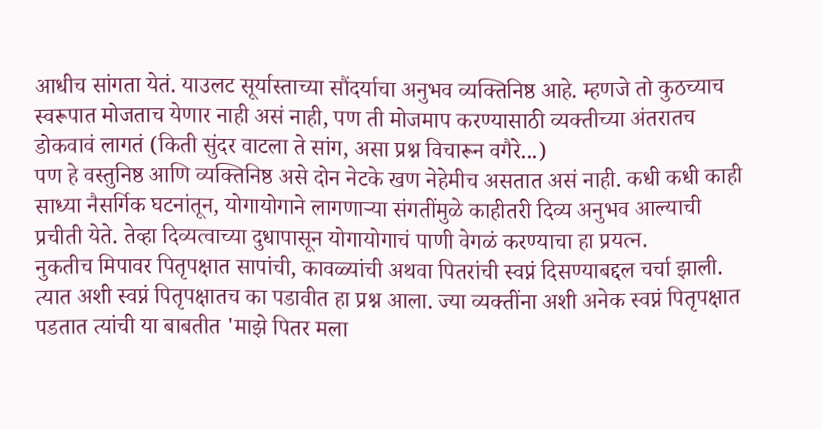आधीच सांगता येतं. याउलट सूर्यास्ताच्या सौंदर्याचा अनुभव व्यक्तिनिष्ठ आहे. म्हणजे तो कुठच्याच स्वरूपात मोजताच येणार नाही असं नाही, पण ती मोजमाप करण्यासाठी व्यक्तीच्या अंतरातच डोकवावं लागतं (किती सुंदर वाटला ते सांग, असा प्रश्न विचारून वगैरे...)
पण हे वस्तुनिष्ठ आणि व्यक्तिनिष्ठ असे दोन नेटके खण नेहेमीच असतात असं नाही. कधी कधी काही साध्या नैसर्गिक घटनांतून, योगायोगाने लागणाऱ्या संगतींमुळे काहीतरी दिव्य अनुभव आल्याची प्रचीती येते. तेव्हा दिव्यत्वाच्या दुधापासून योगायोगाचं पाणी वेगळं करण्याचा हा प्रयत्न.
नुकतीच मिपावर पितृपक्षात सापांची, कावळ्यांची अथवा पितरांची स्वप्नं दिसण्याबद्दल चर्चा झाली. त्यात अशी स्वप्नं पितृपक्षातच का पडावीत हा प्रश्न आला. ज्या व्यक्तींना अशी अनेक स्वप्नं पितृपक्षात पडतात त्यांची या बाबतीत 'माझे पितर मला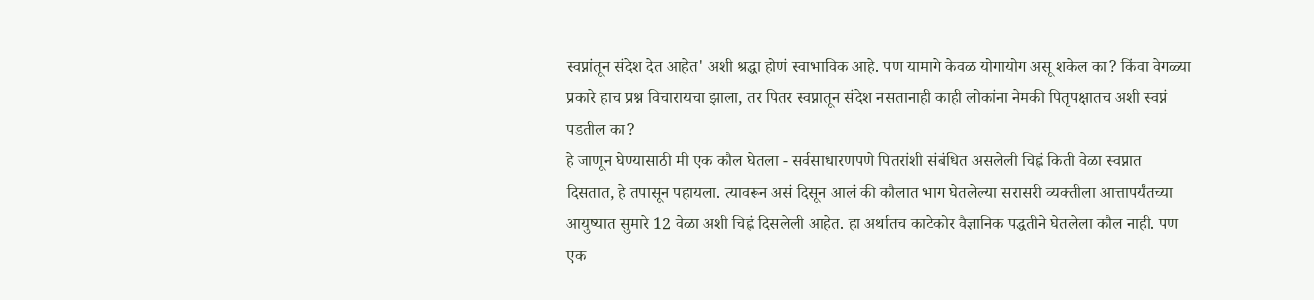स्वप्नांतून संदेश देत आहेत' अशी श्रद्धा होणं स्वाभाविक आहे. पण यामागे केवळ योगायोग असू शकेल का? किंवा वेगळ्या प्रकारे हाच प्रश्न विचारायचा झाला, तर पितर स्वप्नातून संदेश नसतानाही काही लोकांना नेमकी पितृपक्षातच अशी स्वप्नं पडतील का?
हे जाणून घेण्यासाठी मी एक कौल घेतला - सर्वसाधारणपणे पितरांशी संबंधित असलेली चिह्नं किती वेळा स्वप्नात दिसतात, हे तपासून पहायला. त्यावरून असं दिसून आलं की कौलात भाग घेतलेल्या सरासरी व्यक्तीला आत्तापर्यंतच्या आयुष्यात सुमारे 12 वेळा अशी चिह्नं दिसलेली आहेत. हा अर्थातच काटेकोर वैज्ञानिक पद्धतीने घेतलेला कौल नाही. पण एक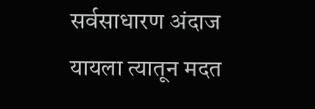सर्वसाधारण अंदाज यायला त्यातून मदत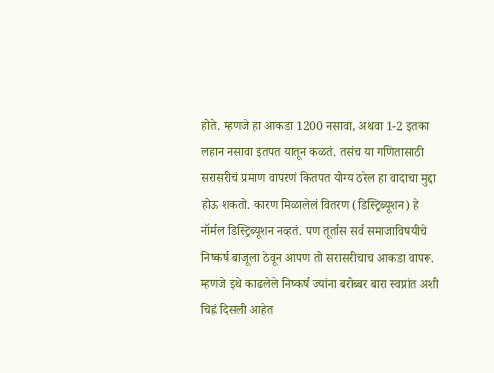होते. म्हणजे हा आकडा 1200 नसावा, अथवा 1-2 इतका लहान नसावा इतपत यातून कळतं. तसंच या गणितासाठी सरासरीचं प्रमाण वापरणं कितपत योग्य ठरेल हा वादाचा मुद्दा होऊ शकतो. कारण मिळालेलं वितरण (डिस्ट्रिब्यूशन) हे नॉर्मल डिस्ट्रिब्यूशन नव्हतं. पण तूर्तास सर्व समाजाविषयीचे निष्कर्ष बाजूला ठेवून आपण तो सरासरीचाच आकडा वापरू. म्हणजे इथे काढलेले निष्कर्ष ज्यांना बरोब्बर बारा स्वप्नांत अशी चिह्नं दिसली आहेत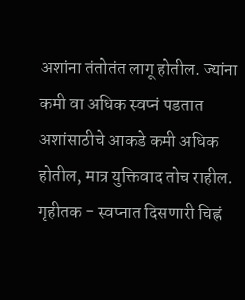अशांना तंतोतंत लागू होतील. ज्यांना कमी वा अधिक स्वप्नं पडतात अशांसाठीचे आकडे कमी अधिक होतील, मात्र युक्तिवाद तोच राहील.
गृहीतक - स्वप्नात दिसणारी चिह्नं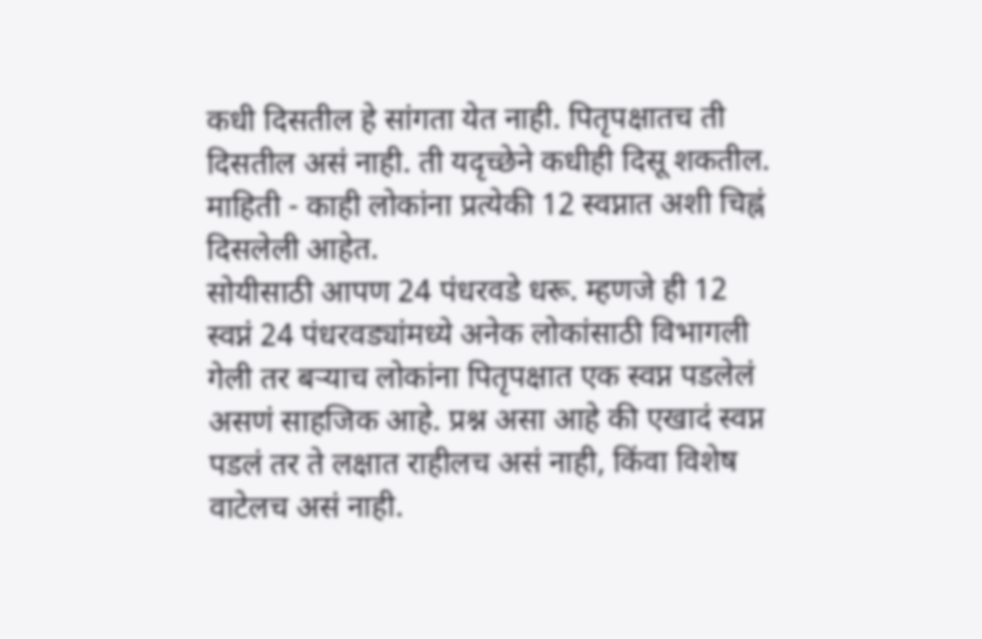कधी दिसतील हे सांगता येत नाही. पितृपक्षातच ती दिसतील असं नाही. ती यदृच्छेने कधीही दिसू शकतील.
माहिती - काही लोकांना प्रत्येकी 12 स्वप्नात अशी चिह्नं दिसलेली आहेत.
सोयीसाठी आपण 24 पंधरवडे धरू. म्हणजे ही 12 स्वप्नं 24 पंधरवड्यांमध्ये अनेक लोकांसाठी विभागली गेली तर बऱ्याच लोकांना पितृपक्षात एक स्वप्न पडलेलं असणं साहजिक आहे. प्रश्न असा आहे की एखादं स्वप्न पडलं तर ते लक्षात राहीलच असं नाही, किंवा विशेष वाटेलच असं नाही.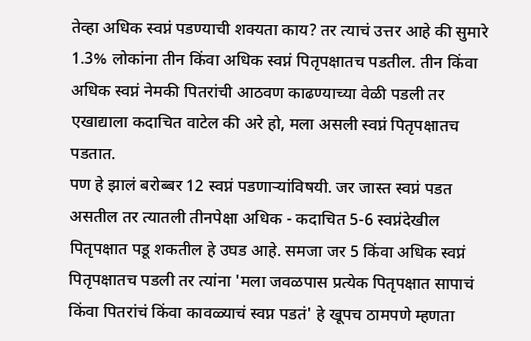तेव्हा अधिक स्वप्नं पडण्याची शक्यता काय? तर त्याचं उत्तर आहे की सुमारे 1.3% लोकांना तीन किंवा अधिक स्वप्नं पितृपक्षातच पडतील. तीन किंवा अधिक स्वप्नं नेमकी पितरांची आठवण काढण्याच्या वेळी पडली तर एखाद्याला कदाचित वाटेल की अरे हो, मला असली स्वप्नं पितृपक्षातच पडतात.
पण हे झालं बरोब्बर 12 स्वप्नं पडणाऱ्यांविषयी. जर जास्त स्वप्नं पडत असतील तर त्यातली तीनपेक्षा अधिक - कदाचित 5-6 स्वप्नंदेखील पितृपक्षात पडू शकतील हे उघड आहे. समजा जर 5 किंवा अधिक स्वप्नं पितृपक्षातच पडली तर त्यांना 'मला जवळपास प्रत्येक पितृपक्षात सापाचं किंवा पितरांचं किंवा कावळ्याचं स्वप्न पडतं' हे खूपच ठामपणे म्हणता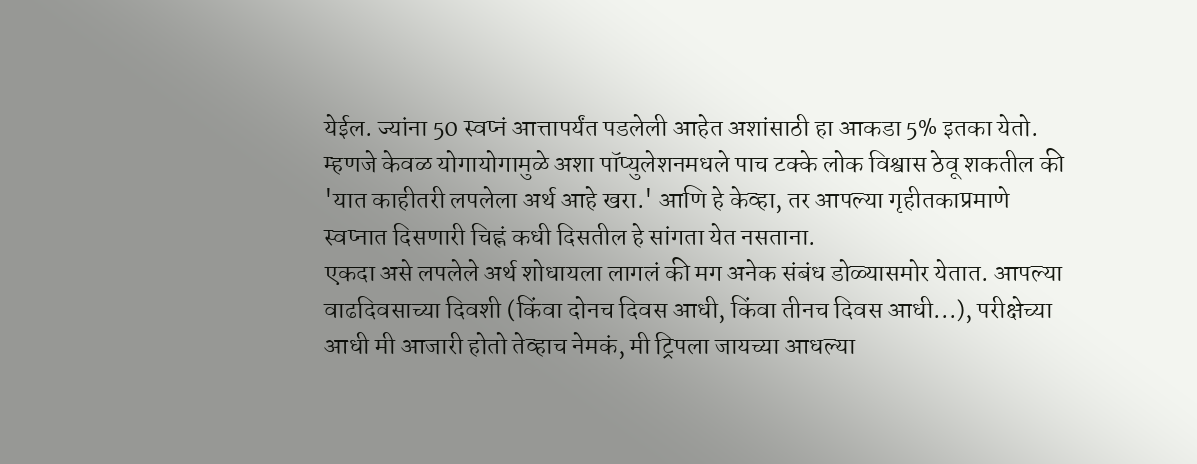येईल. ज्यांना 50 स्वप्नं आत्तापर्यंत पडलेली आहेत अशांसाठी हा आकडा 5% इतका येतो. म्हणजे केवळ योगायोगामुळे अशा पॉप्युलेशनमधले पाच टक्के लोक विश्वास ठेवू शकतील की 'यात काहीतरी लपलेला अर्थ आहे खरा.' आणि हे केव्हा, तर आपल्या गृहीतकाप्रमाणे स्वप्नात दिसणारी चिह्नं कधी दिसतील हे सांगता येत नसताना.
एकदा असे लपलेले अर्थ शोधायला लागलं की मग अनेक संबंध डोळ्यासमोर येतात. आपल्या वाढदिवसाच्या दिवशी (किंवा दोनच दिवस आधी, किंवा तीनच दिवस आधी...), परीक्षेच्या आधी मी आजारी होतो तेव्हाच नेमकं, मी ट्रिपला जायच्या आधल्या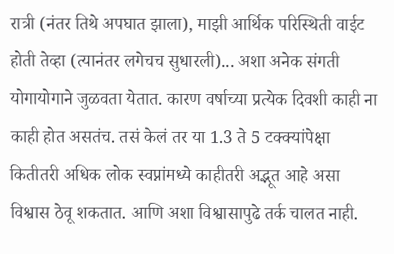रात्री (नंतर तिथे अपघात झाला), माझी आर्थिक परिस्थिती वाईट होती तेव्हा (त्यानंतर लगेचच सुधारली)... अशा अनेक संगती योगायोगाने जुळवता येतात. कारण वर्षाच्या प्रत्येक दिवशी काही ना काही होत असतंच. तसं केलं तर या 1.3 ते 5 टक्क्यांपेक्षा कितीतरी अधिक लोक स्वप्नांमध्ये काहीतरी अद्भूत आहे असा विश्वास ठेवू शकतात. आणि अशा विश्वासापुढे तर्क चालत नाही.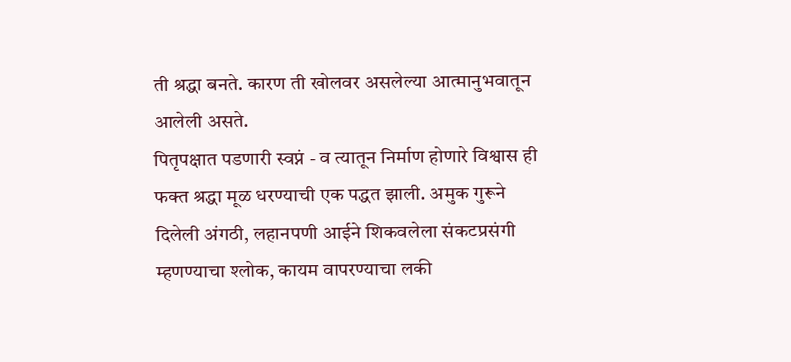ती श्रद्धा बनते. कारण ती खोलवर असलेल्या आत्मानुभवातून आलेली असते.
पितृपक्षात पडणारी स्वप्नं - व त्यातून निर्माण होणारे विश्वास ही फक्त श्रद्धा मूळ धरण्याची एक पद्धत झाली. अमुक गुरूने दिलेली अंगठी, लहानपणी आईने शिकवलेला संकटप्रसंगी म्हणण्याचा श्लोक, कायम वापरण्याचा लकी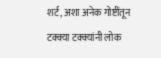शर्ट, अशा अनेक गोष्टींतून टक्क्या टक्क्यांनी लोक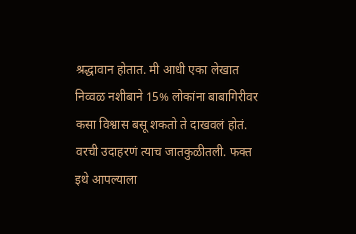श्रद्धावान होतात. मी आधी एका लेखात निव्वळ नशीबाने 15% लोकांना बाबागिरीवर कसा विश्वास बसू शकतो ते दाखवलं होतं. वरची उदाहरणं त्याच जातकुळीतली. फक्त इथे आपल्याला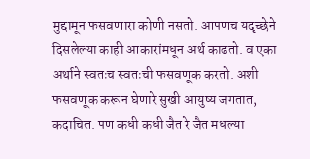मुद्दामून फसवणारा कोणी नसतो. आपणच यदृच्छेने दिसलेल्या काही आकारांमधून अर्थ काढतो. व एका अर्थाने स्वतःच स्वतःची फसवणूक करतो. अशी फसवणूक करून घेणारे सुखी आयुष्य जगतात, कदाचित. पण कधी कधी जैत रे जैत मधल्या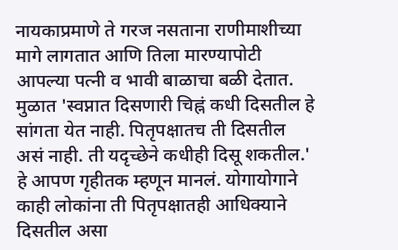नायकाप्रमाणे ते गरज नसताना राणीमाशीच्या मागे लागतात आणि तिला मारण्यापोटी आपल्या पत्नी व भावी बाळाचा बळी देतात.
मुळात 'स्वप्नात दिसणारी चिह्नं कधी दिसतील हे सांगता येत नाही. पितृपक्षातच ती दिसतील असं नाही. ती यदृच्छेने कधीही दिसू शकतील.' हे आपण गृहीतक म्हणून मानलं. योगायोगाने काही लोकांना ती पितृपक्षातही आधिक्याने दिसतील असा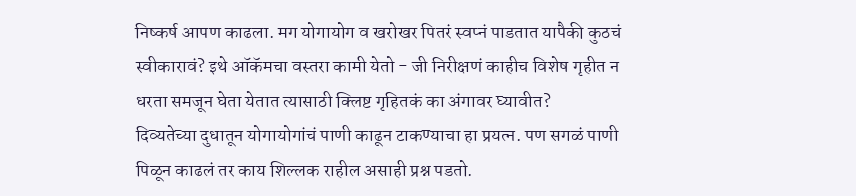निष्कर्ष आपण काढला. मग योगायोग व खरोखर पितरं स्वप्नं पाडतात यापैकी कुठचं स्वीकारावं? इथे ऑकॅमचा वस्तरा कामी येतो - जी निरीक्षणं काहीच विशेष गृहीत न धरता समजून घेता येतात त्यासाठी क्लिष्ट गृहितकं का अंगावर घ्यावीत?
दिव्यतेच्या दुधातून योगायोगांचं पाणी काढून टाकण्याचा हा प्रयत्न. पण सगळं पाणी पिळून काढलं तर काय शिल्लक राहील असाही प्रश्न पडतो.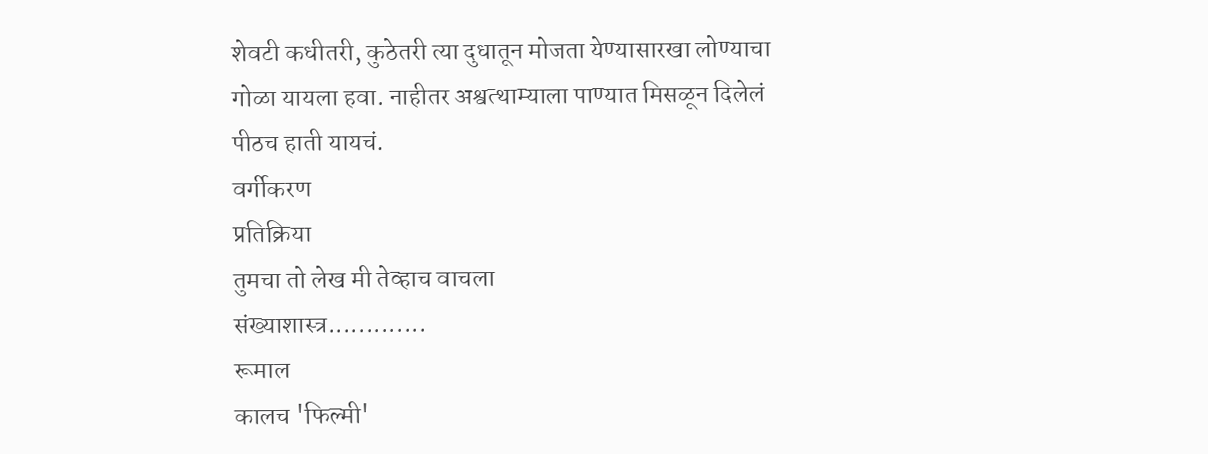शेवटी कधीतरी, कुठेतरी त्या दुधातून मोजता येण्यासारखा लोण्याचा गोळा यायला हवा. नाहीतर अश्वत्थाम्याला पाण्यात मिसळून दिलेलं पीठच हाती यायचं.
वर्गीकरण
प्रतिक्रिया
तुमचा तो लेख मी तेव्हाच वाचला
संख्याशास्त्र.............
रूमाल
कालच 'फिल्मी'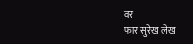वर
फार सुरेख लेख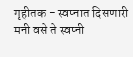गृहीतक - स्वप्नात दिसणारी
मनी वसे ते स्वप्नी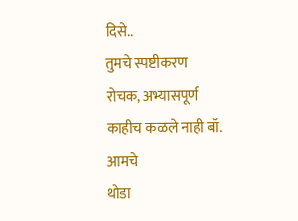दिसे..
तुमचे स्पष्टीकरण
रोचक, अभ्यासपूर्ण
काहीच कळले नाही बॉ. आमचे
थोडा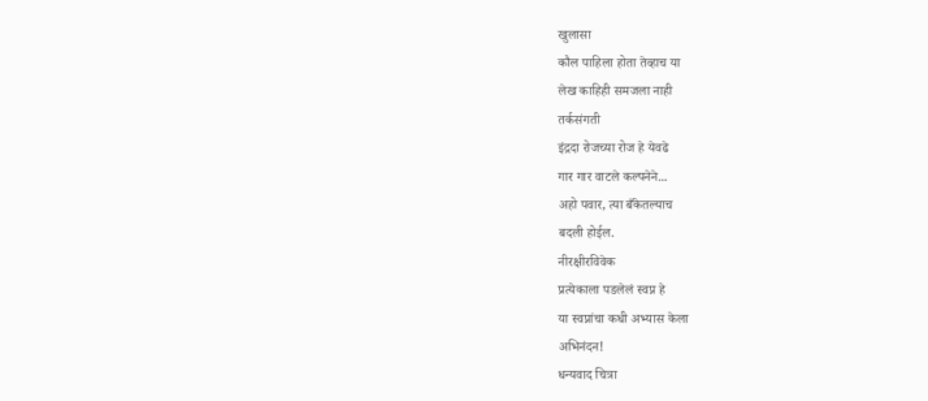खुलासा
कौल पाहिला होता तेव्हाच या
लेख काहिही समजला नाही
तर्कसंगती
इंद्रदा रोजच्या रोज हे येवढे
गार गार वाटले कल्पनेने...
अहो पवार, त्या बँकेतल्याच
बदली होईल.
नीरक्षीरविवेक
प्रत्येकाला पडलेलं स्वप्न हे
या स्वप्नांचा कधी अभ्यास केला
अभिनंदन!
धन्यवाद चित्रा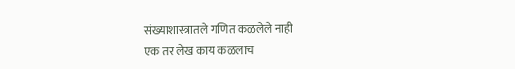संख्याशास्त्रातले गणित कळलेले नाही
एक तर लेख काय कळलाच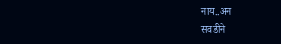नाय..अन
सवडीने